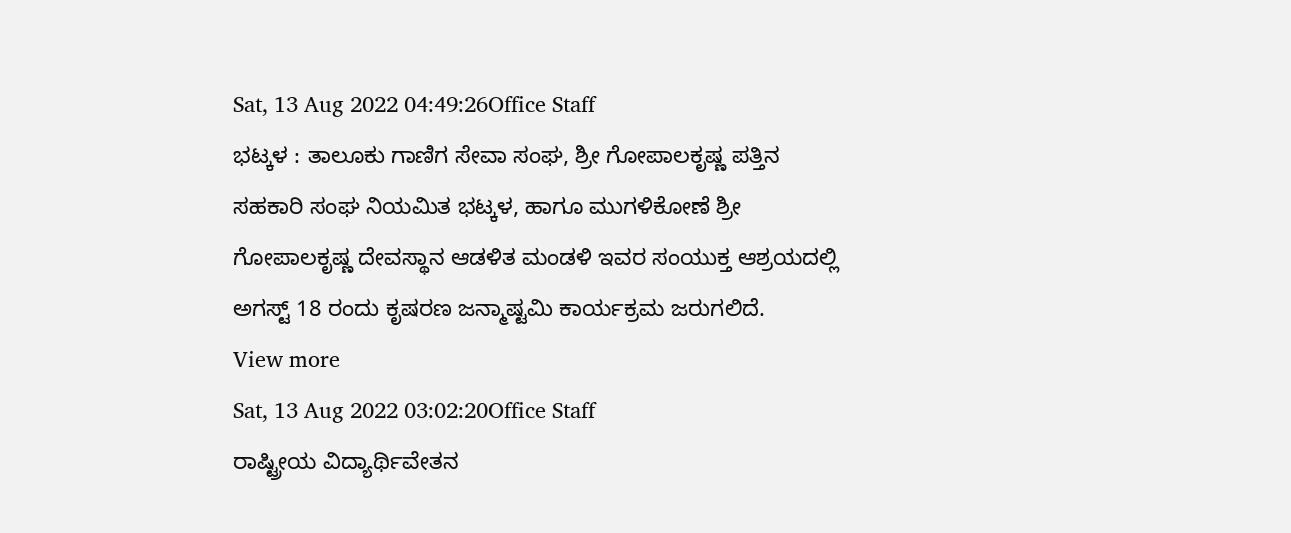Sat, 13 Aug 2022 04:49:26Office Staff
ಭಟ್ಕಳ : ತಾಲೂಕು ಗಾಣಿಗ ಸೇವಾ ಸಂಘ, ಶ್ರೀ ಗೋಪಾಲಕೃಷ್ಣ ಪತ್ತಿನ ಸಹಕಾರಿ ಸಂಘ ನಿಯಮಿತ ಭಟ್ಕಳ, ಹಾಗೂ ಮುಗಳಿಕೋಣೆ ಶ್ರೀ ಗೋಪಾಲಕೃಷ್ಣ ದೇವಸ್ಥಾನ ಆಡಳಿತ ಮಂಡಳಿ ಇವರ ಸಂಯುಕ್ತ ಆಶ್ರಯದಲ್ಲಿ ಅಗಸ್ಟ್ 18 ರಂದು ಕೃಷರಣ ಜನ್ಮಾಷ್ಟಮಿ ಕಾರ್ಯಕ್ರಮ ಜರುಗಲಿದೆ.
View more
Sat, 13 Aug 2022 03:02:20Office Staff
ರಾಷ್ಟ್ರೀಯ ವಿದ್ಯಾರ್ಥಿವೇತನ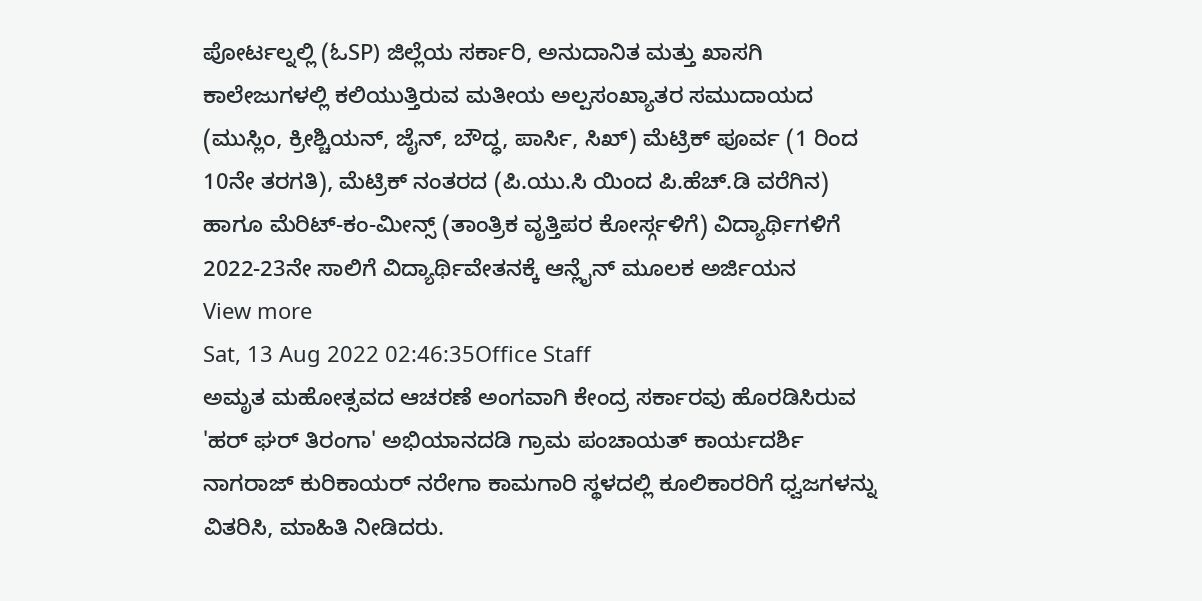ಪೋರ್ಟಲ್ನಲ್ಲಿ (ಓSP) ಜಿಲ್ಲೆಯ ಸರ್ಕಾರಿ, ಅನುದಾನಿತ ಮತ್ತು ಖಾಸಗಿ ಕಾಲೇಜುಗಳಲ್ಲಿ ಕಲಿಯುತ್ತಿರುವ ಮತೀಯ ಅಲ್ಪಸಂಖ್ಯಾತರ ಸಮುದಾಯದ (ಮುಸ್ಲಿಂ, ಕ್ರೀಶ್ಚಿಯನ್, ಜೈನ್, ಬೌದ್ಧ, ಪಾರ್ಸಿ, ಸಿಖ್) ಮೆಟ್ರಿಕ್ ಪೂರ್ವ (1 ರಿಂದ 10ನೇ ತರಗತಿ), ಮೆಟ್ರಿಕ್ ನಂತರದ (ಪಿ.ಯು.ಸಿ ಯಿಂದ ಪಿ.ಹೆಚ್.ಡಿ ವರೆಗಿನ) ಹಾಗೂ ಮೆರಿಟ್-ಕಂ-ಮೀನ್ಸ್ (ತಾಂತ್ರಿಕ ವೃತ್ತಿಪರ ಕೋರ್ಸ್ಗಳಿಗೆ) ವಿದ್ಯಾರ್ಥಿಗಳಿಗೆ 2022-23ನೇ ಸಾಲಿಗೆ ವಿದ್ಯಾರ್ಥಿವೇತನಕ್ಕೆ ಆನ್ಲೈನ್ ಮೂಲಕ ಅರ್ಜಿಯನ
View more
Sat, 13 Aug 2022 02:46:35Office Staff
ಅಮೃತ ಮಹೋತ್ಸವದ ಆಚರಣೆ ಅಂಗವಾಗಿ ಕೇಂದ್ರ ಸರ್ಕಾರವು ಹೊರಡಿಸಿರುವ 'ಹರ್ ಘರ್ ತಿರಂಗಾ' ಅಭಿಯಾನದಡಿ ಗ್ರಾಮ ಪಂಚಾಯತ್ ಕಾರ್ಯದರ್ಶಿ ನಾಗರಾಜ್ ಕುರಿಕಾಯರ್ ನರೇಗಾ ಕಾಮಗಾರಿ ಸ್ಥಳದಲ್ಲಿ ಕೂಲಿಕಾರರಿಗೆ ಧ್ವಜಗಳನ್ನು ವಿತರಿಸಿ, ಮಾಹಿತಿ ನೀಡಿದರು.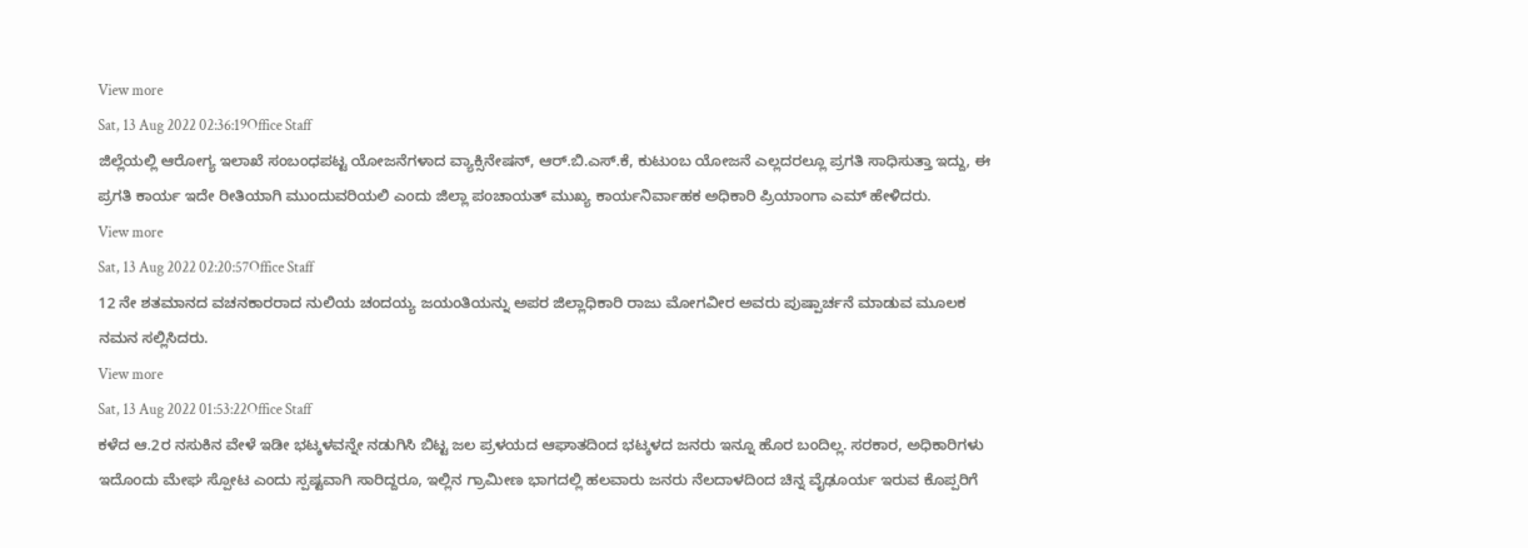View more
Sat, 13 Aug 2022 02:36:19Office Staff
ಜಿಲ್ಲೆಯಲ್ಲಿ ಆರೋಗ್ಯ ಇಲಾಖೆ ಸಂಬಂಧಪಟ್ಟ ಯೋಜನೆಗಳಾದ ವ್ಯಾಕ್ಸಿನೇಷನ್, ಆರ್.ಬಿ.ಎಸ್.ಕೆ, ಕುಟುಂಬ ಯೋಜನೆ ಎಲ್ಲದರಲ್ಲೂ ಪ್ರಗತಿ ಸಾಧಿಸುತ್ತಾ ಇದ್ದು, ಈ ಪ್ರಗತಿ ಕಾರ್ಯ ಇದೇ ರೀತಿಯಾಗಿ ಮುಂದುವರಿಯಲಿ ಎಂದು ಜಿಲ್ಲಾ ಪಂಚಾಯತ್ ಮುಖ್ಯ ಕಾರ್ಯನಿರ್ವಾಹಕ ಅಧಿಕಾರಿ ಪ್ರಿಯಾಂಗಾ ಎಮ್ ಹೇಳಿದರು.
View more
Sat, 13 Aug 2022 02:20:57Office Staff
12 ನೇ ಶತಮಾನದ ವಚನಕಾರರಾದ ನುಲಿಯ ಚಂದಯ್ಯ ಜಯಂತಿಯನ್ನು ಅಪರ ಜಿಲ್ಲಾಧಿಕಾರಿ ರಾಜು ಮೋಗವೀರ ಅವರು ಪುಷ್ಪಾರ್ಚನೆ ಮಾಡುವ ಮೂಲಕ ನಮನ ಸಲ್ಲಿಸಿದರು.
View more
Sat, 13 Aug 2022 01:53:22Office Staff
ಕಳೆದ ಆ.2ರ ನಸುಕಿನ ವೇಳೆ ಇಡೀ ಭಟ್ಕಳವನ್ನೇ ನಡುಗಿಸಿ ಬಿಟ್ಟ ಜಲ ಪ್ರಳಯದ ಆಘಾತದಿಂದ ಭಟ್ಕಳದ ಜನರು ಇನ್ನೂ ಹೊರ ಬಂದಿಲ್ಲ. ಸರಕಾರ, ಅಧಿಕಾರಿಗಳು ಇದೊಂದು ಮೇಘ ಸ್ಪೋಟ ಎಂದು ಸ್ಪಷ್ಟವಾಗಿ ಸಾರಿದ್ದರೂ, ಇಲ್ಲಿನ ಗ್ರಾಮೀಣ ಭಾಗದಲ್ಲಿ ಹಲವಾರು ಜನರು ನೆಲದಾಳದಿಂದ ಚಿನ್ನ ವೈಢೂರ್ಯ ಇರುವ ಕೊಪ್ಪರಿಗೆ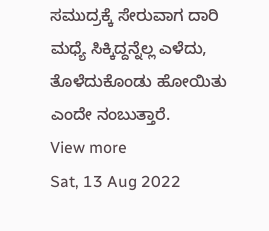ಸಮುದ್ರಕ್ಕೆ ಸೇರುವಾಗ ದಾರಿ ಮಧ್ಯೆ ಸಿಕ್ಕಿದ್ದನ್ನೆಲ್ಲ ಎಳೆದು, ತೊಳೆದುಕೊಂಡು ಹೋಯಿತು ಎಂದೇ ನಂಬುತ್ತಾರೆ.
View more
Sat, 13 Aug 2022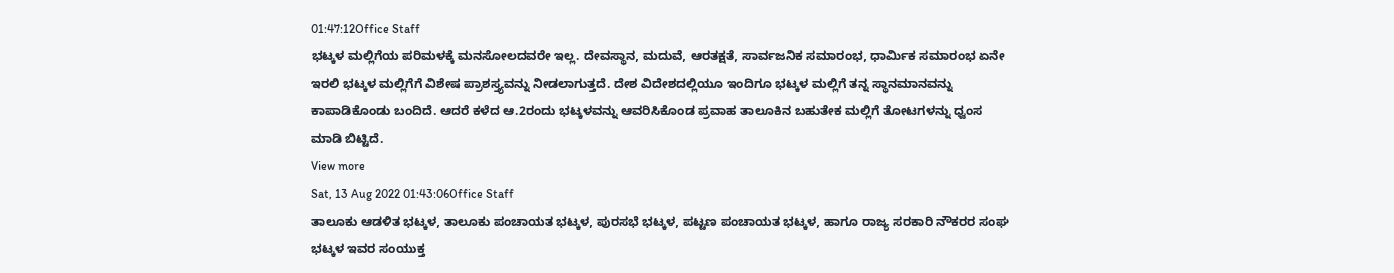01:47:12Office Staff
ಭಟ್ಕಳ ಮಲ್ಲಿಗೆಯ ಪರಿಮಳಕ್ಕೆ ಮನಸೋಲದವರೇ ಇಲ್ಲ. ದೇವಸ್ಥಾನ, ಮದುವೆ, ಆರತಕ್ಷತೆ, ಸಾರ್ವಜನಿಕ ಸಮಾರಂಭ, ಧಾರ್ಮಿಕ ಸಮಾರಂಭ ಏನೇ ಇರಲಿ ಭಟ್ಕಳ ಮಲ್ಲಿಗೆಗೆ ವಿಶೇಷ ಪ್ರಾಶಸ್ತ್ಯವನ್ನು ನೀಡಲಾಗುತ್ತದೆ. ದೇಶ ವಿದೇಶದಲ್ಲಿಯೂ ಇಂದಿಗೂ ಭಟ್ಕಳ ಮಲ್ಲಿಗೆ ತನ್ನ ಸ್ಥಾನಮಾನವನ್ನು ಕಾಪಾಡಿಕೊಂಡು ಬಂದಿದೆ. ಆದರೆ ಕಳೆದ ಆ.2ರಂದು ಭಟ್ಕಳವನ್ನು ಆವರಿಸಿಕೊಂಡ ಪ್ರವಾಹ ತಾಲೂಕಿನ ಬಹುತೇಕ ಮಲ್ಲಿಗೆ ತೋಟಗಳನ್ನು ಧ್ವಂಸ ಮಾಡಿ ಬಿಟ್ಟಿದೆ.
View more
Sat, 13 Aug 2022 01:43:06Office Staff
ತಾಲೂಕು ಆಡಳಿತ ಭಟ್ಕಳ, ತಾಲೂಕು ಪಂಚಾಯತ ಭಟ್ಕಳ, ಪುರಸಭೆ ಭಟ್ಕಳ, ಪಟ್ಟಣ ಪಂಚಾಯತ ಭಟ್ಕಳ, ಹಾಗೂ ರಾಜ್ಯ ಸರಕಾರಿ ನೌಕರರ ಸಂಘ ಭಟ್ಕಳ ಇವರ ಸಂಯುಕ್ತ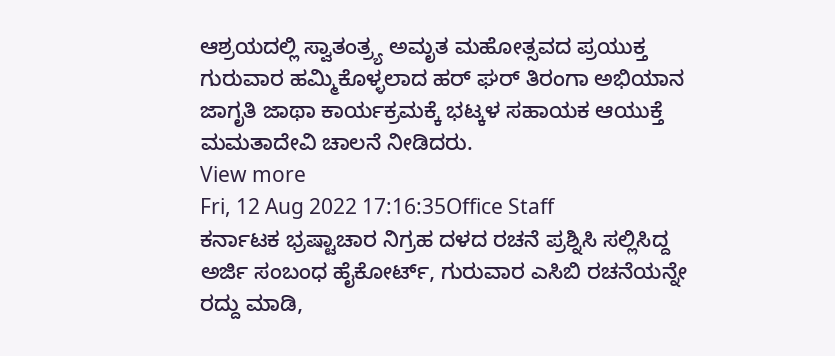ಆಶ್ರಯದಲ್ಲಿ ಸ್ವಾತಂತ್ರ್ಯ ಅಮೃತ ಮಹೋತ್ಸವದ ಪ್ರಯುಕ್ತ ಗುರುವಾರ ಹಮ್ಮಿಕೊಳ್ಳಲಾದ ಹರ್ ಘರ್ ತಿರಂಗಾ ಅಭಿಯಾನ ಜಾಗೃತಿ ಜಾಥಾ ಕಾರ್ಯಕ್ರಮಕ್ಕೆ ಭಟ್ಕಳ ಸಹಾಯಕ ಆಯುಕ್ತೆ ಮಮತಾದೇವಿ ಚಾಲನೆ ನೀಡಿದರು.
View more
Fri, 12 Aug 2022 17:16:35Office Staff
ಕರ್ನಾಟಕ ಭ್ರಷ್ಟಾಚಾರ ನಿಗ್ರಹ ದಳದ ರಚನೆ ಪ್ರಶ್ನಿಸಿ ಸಲ್ಲಿಸಿದ್ದ ಅರ್ಜಿ ಸಂಬಂಧ ಹೈಕೋರ್ಟ್, ಗುರುವಾರ ಎಸಿಬಿ ರಚನೆಯನ್ನೇ ರದ್ದು ಮಾಡಿ,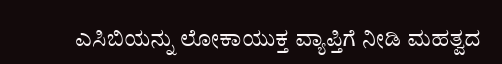ಎಸಿಬಿಯನ್ನು ಲೋಕಾಯುಕ್ತ ವ್ಯಾಪ್ತಿಗೆ ನೀಡಿ ಮಹತ್ವದ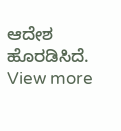ಆದೇಶ ಹೊರಡಿಸಿದೆ.
View more